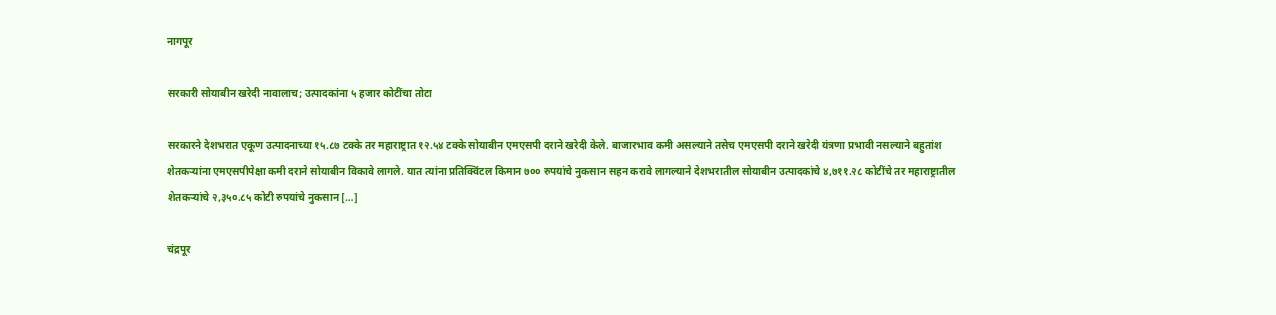नागपूर

सरकारी सोयाबीन खरेदी नावालाच; उत्पादकांना ५ हजार कोटींचा तोटा

सरकारने देशभरात एकूण उत्पादनाच्या १५.८७ टक्के तर महाराष्ट्रात १२.५४ टक्के सोयाबीन एमएसपी दराने खरेदी केले. बाजारभाव कमी असल्याने तसेच एमएसपी दराने खरेदी यंत्रणा प्रभावी नसल्याने बहुतांश शेतकऱ्यांना एमएसपीपेक्षा कमी दराने सोयाबीन विकावे लागले. यात त्यांना प्रतिक्विंटल किमान ७०० रुपयांचे नुकसान सहन करावे लागल्याने देशभरातील सोयाबीन उत्पादकांचे ४,७११.२८ कोटींचे तर महाराष्ट्रातील शेतकऱ्यांचे २,३५०.८५ कोटी रुपयांचे नुकसान […]

चंद्रपूर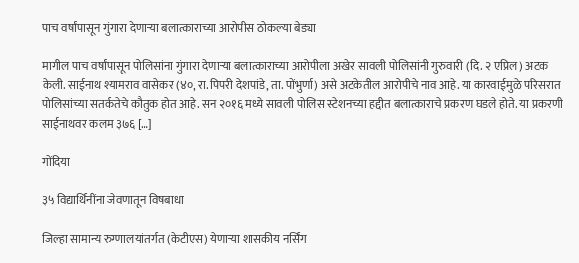पाच वर्षांपासून गुंगारा देणाऱ्या बलात्काराच्या आरोपीस ठोकल्या बेड्या

मागील पाच वर्षांपासून पोलिसांना गुंगारा देणाऱ्या बलात्काराच्या आरोपीला अखेर सावली पोलिसांनी गुरुवारी (दि. २ एप्रिल) अटक केली. साईनाथ श्यामराव वासेकर (४०, रा. पिपरी देशपांडे, ता. पोंभुर्णा) असे अटकेतील आरोपीचे नाव आहे. या कारवाईमुळे परिसरात पोलिसांच्या सतर्कतेचे कौतुक होत आहे. सन २०१६ मध्ये सावली पोलिस स्टेशनच्या हद्दीत बलात्काराचे प्रकरण घडले होते. या प्रकरणी साईनाथवर कलम ३७६ […]

गोंदिया

३५ विद्यार्थिनींना जेवणातून विषबाधा

जिल्हा सामान्य रुग्णालयांतर्गत (केटीएस) येणाऱ्या शासकीय नर्सिंग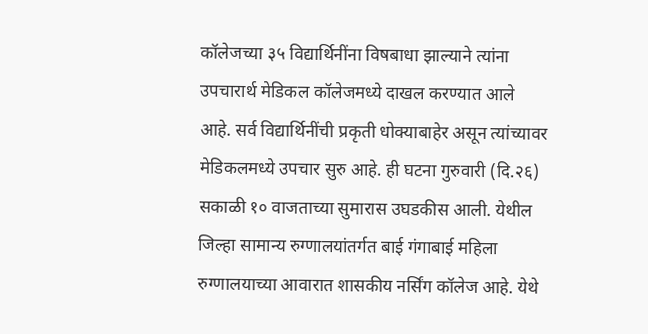कॉलेजच्या ३५ विद्यार्थिनींना विषबाधा झाल्याने त्यांना उपचारार्थ मेडिकल कॉलेजमध्ये दाखल करण्यात आले आहे. सर्व विद्यार्थिनींची प्रकृती धोक्याबाहेर असून त्यांच्यावर मेडिकलमध्ये उपचार सुरु आहे. ही घटना गुरुवारी (दि.२६) सकाळी १० वाजताच्या सुमारास उघडकीस आली. येथील जिल्हा सामान्य रुग्णालयांतर्गत बाई गंगाबाई महिला रुग्णालयाच्या आवारात शासकीय नर्सिंग कॉलेज आहे. येथे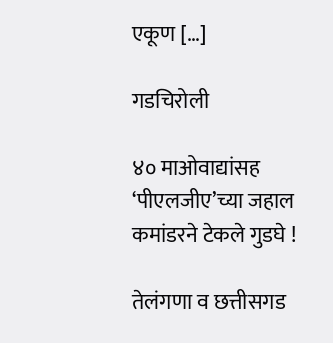एकूण […]

गडचिरोली

४० माओवाद्यांसह ‘पीएलजीए’च्या जहाल कमांडरने टेकले गुडघे !

तेलंगणा व छत्तीसगड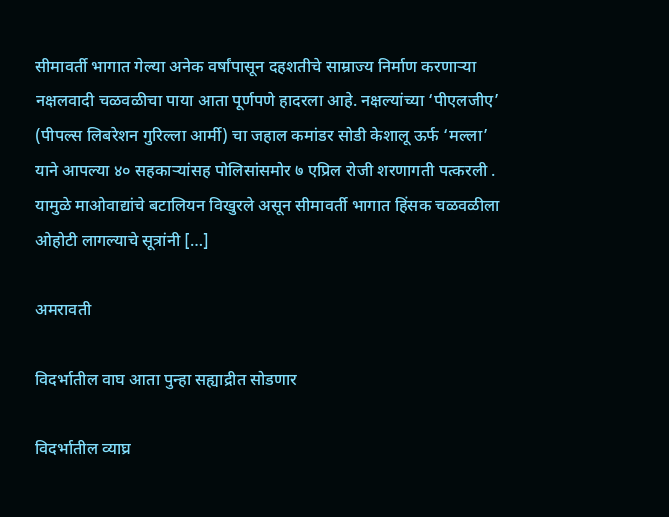सीमावर्ती भागात गेल्या अनेक वर्षांपासून दहशतीचे साम्राज्य निर्माण करणाऱ्या नक्षलवादी चळवळीचा पाया आता पूर्णपणे हादरला आहे. नक्षल्यांच्या ‘पीएलजीए’ (पीपल्स लिबरेशन गुरिल्ला आर्मी) चा जहाल कमांडर सोडी केशालू ऊर्फ ‘मल्ला’ याने आपल्या ४० सहकाऱ्यांसह पोलिसांसमोर ७ एप्रिल रोजी शरणागती पत्करली . यामुळे माओवाद्यांचे बटालियन विखुरले असून सीमावर्ती भागात हिंसक चळवळीला ओहोटी लागल्याचे सूत्रांनी […]

अमरावती

विदर्भातील वाघ आता पुन्हा सह्याद्रीत सोडणार

विदर्भातील व्याघ्र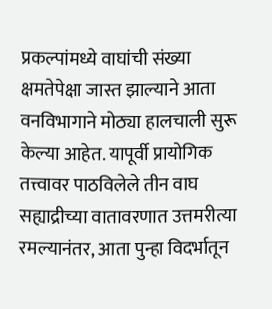प्रकल्पांमध्ये वाघांची संख्या क्षमतेपेक्षा जास्त झाल्याने आता वनविभागाने मोठ्या हालचाली सुरू केल्या आहेत. यापूर्वी प्रायोगिक तत्त्वावर पाठविलेले तीन वाघ सह्याद्रीच्या वातावरणात उत्तमरीत्या रमल्यानंतर, आता पुन्हा विदर्भातून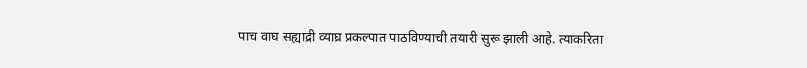पाच वाघ सह्याद्री व्याघ्र प्रकल्पात पाठविण्याची तयारी सुरू झाली आहे. त्याकरिता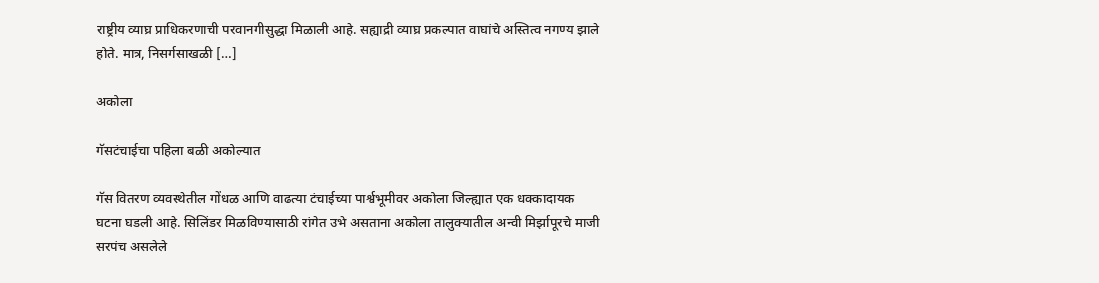राष्ट्रीय व्याघ्र प्राधिकरणाची परवानगीसुद्धा मिळाली आहे. सह्याद्री व्याघ्र प्रकल्पात वाघांचे अस्तित्व नगण्य झाले होते. मात्र, निसर्गसाखळी […]

अकोला

गॅसटंचाईचा पहिला बळी अकोल्यात

गॅस वितरण व्यवस्थेतील गोंधळ आणि वाढत्या टंचाईच्या पार्श्वभूमीवर अकोला जिल्ह्यात एक धक्कादायक घटना घडली आहे. सिलिंडर मिळविण्यासाठी रांगेत उभे असताना अकोला तालुक्यातील अन्वी मिर्झापूरचे माजी सरपंच असलेले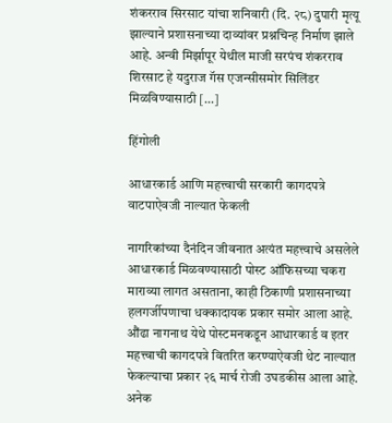शंकरराव सिरसाट यांचा शनिवारी (दि. २८) दुपारी मृत्यू झाल्याने प्रशासनाच्या दाव्यांवर प्रश्नचिन्ह निर्माण झाले आहे. अन्वी मिर्झापूर येथील माजी सरपंच शंकरराव शिरसाट हे यदुराज गॅस एजन्सीसमोर सिलिंडर मिळविण्यासाठी […]

हिंगोली

आधारकार्ड आणि महत्त्वाची सरकारी कागदपत्रे वाटपाऐवजी नाल्यात फेकली

नागरिकांच्या दैनंदिन जीवनात अत्यंत महत्त्वाचे असलेले आधारकार्ड मिळवण्यासाठी पोस्ट ऑफिसच्या चकरा माराव्या लागत असताना, काही ठिकाणी प्रशासनाच्या हलगर्जीपणाचा धक्कादायक प्रकार समोर आला आहे. औंढा नागनाथ येथे पोस्टमनकडून आधारकार्ड व इतर महत्त्वाची कागदपत्रे वितरित करण्याऐवजी थेट नाल्यात फेकल्याचा प्रकार २६ मार्च रोजी उघडकीस आला आहे. अनेक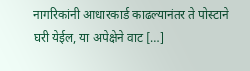नागरिकांनी आधारकार्ड काढल्यानंतर ते पोस्टाने घरी येईल, या अपेक्षेने वाट […]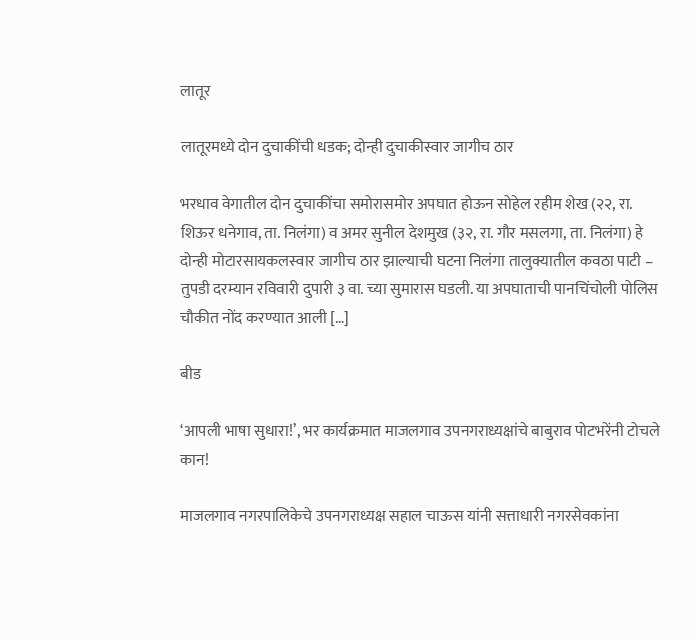लातूर

लातूरमध्ये दोन दुचाकींची धडक; दोन्ही दुचाकीस्वार जागीच ठार

भरधाव वेगातील दोन दुचाकींचा समोरासमोर अपघात होऊन सोहेल रहीम शेख (२२, रा. शिऊर धनेगाव, ता. निलंगा) व अमर सुनील देशमुख (३२, रा. गौर मसलगा, ता. निलंगा) हे दोन्ही मोटारसायकलस्वार जागीच ठार झाल्याची घटना निलंगा तालुक्यातील कवठा पाटी – तुपडी दरम्यान रविवारी दुपारी ३ वा. च्या सुमारास घडली. या अपघाताची पानचिंचोली पोलिस चौकीत नोंद करण्यात आली […]

बीड

‘आपली भाषा सुधारा!’, भर कार्यक्रमात माजलगाव उपनगराध्यक्षांचे बाबुराव पोटभरेंनी टोचले कान!

माजलगाव नगरपालिकेचे उपनगराध्यक्ष सहाल चाऊस यांनी सत्ताधारी नगरसेवकांना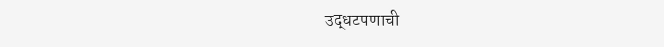उद्धटपणाची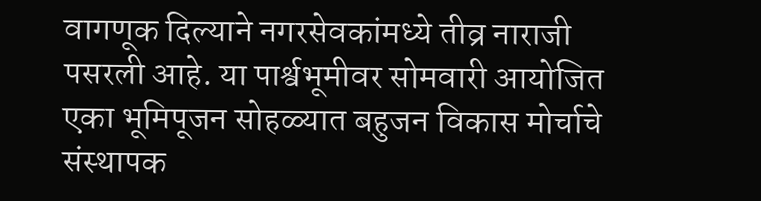वागणूक दिल्याने नगरसेवकांमध्ये तीव्र नाराजी पसरली आहे. या पार्श्वभूमीवर सोमवारी आयोजित एका भूमिपूजन सोहळ्यात बहुजन विकास मोर्चाचे संस्थापक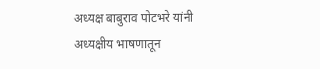अध्यक्ष बाबुराव पोटभरे यांनी अध्यक्षीय भाषणातून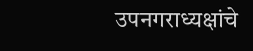उपनगराध्यक्षांचे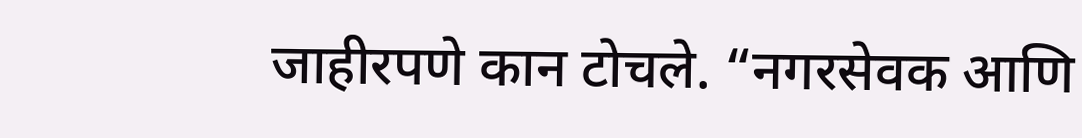जाहीरपणे कान टोचले. “नगरसेवक आणि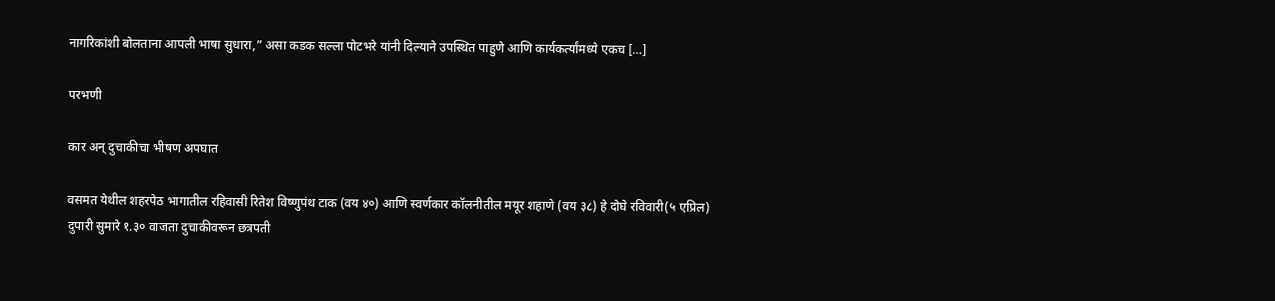नागरिकांशी बोलताना आपली भाषा सुधारा,” असा कडक सल्ला पोटभरे यांनी दिल्याने उपस्थित पाहुणे आणि कार्यकर्त्यांमध्ये एकच […]

परभणी

कार अन् दुचाकीचा भीषण अपघात

वसमत येथील शहरपेठ भागातील रहिवासी रितेश विष्णुपंथ टाक (वय ४०) आणि स्वर्णकार कॉलनीतील मयूर शहाणे (वय ३८) हे दोघे रविवारी(५ एप्रिल) दुपारी सुमारे १.३० वाजता दुचाकीवरून छत्रपती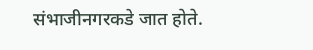संभाजीनगरकडे जात होते.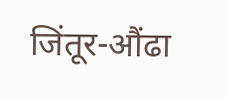जिंतूर-औंढा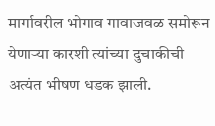मार्गावरील भोगाव गावाजवळ समोरून येणाऱ्या कारशी त्यांच्या दुचाकीची अत्यंत भीषण धडक झाली.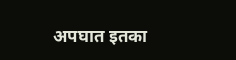अपघात इतका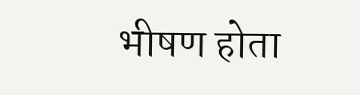भीषण होता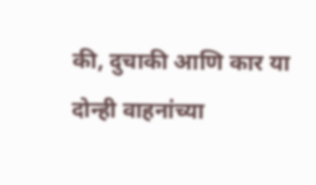की, दुचाकी आणि कार या दोन्ही वाहनांच्या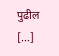पुढील […]